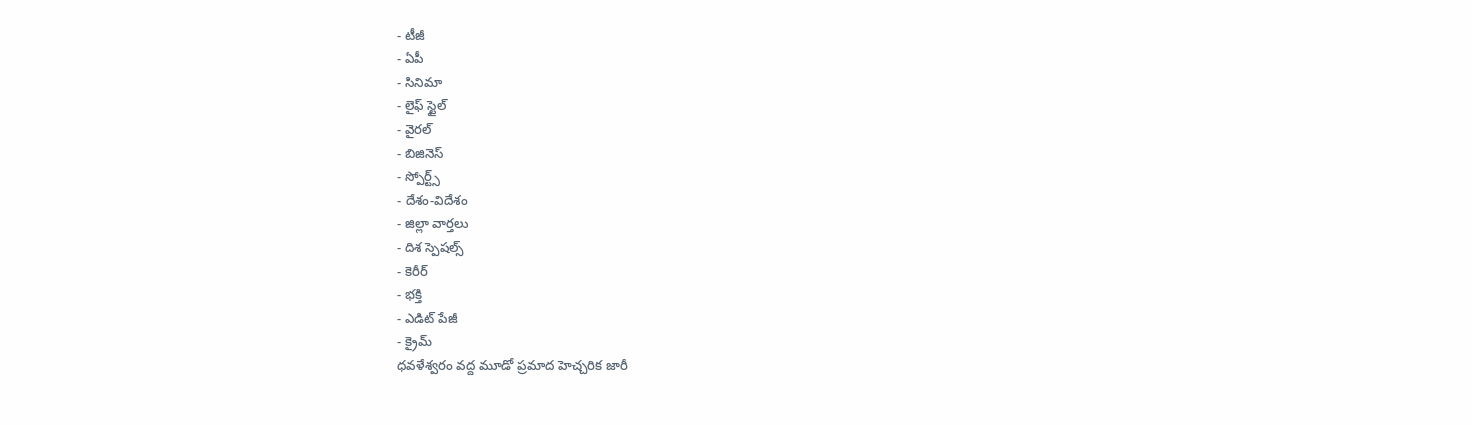- టీజీ
- ఏపీ
- సినిమా
- లైఫ్ స్టైల్
- వైరల్
- బిజినెస్
- స్పోర్ట్స్
- దేశం-విదేశం
- జిల్లా వార్తలు
- దిశ స్పెషల్స్
- కెరీర్
- భక్తి
- ఎడిట్ పేజీ
- క్రైమ్
ధవళేశ్వరం వద్ద మూడో ప్రమాద హెచ్చరిక జారీ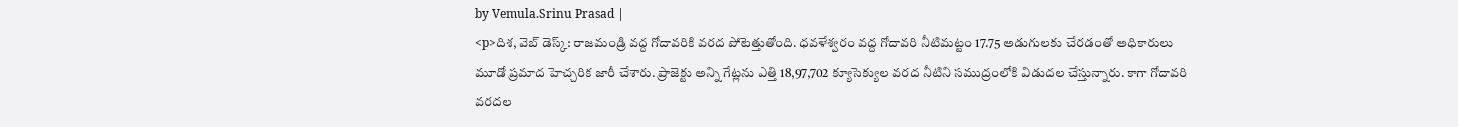by Vemula.Srinu Prasad |
<p>దిశ, వెబ్ డెస్క్: రాజమండ్రి వద్ద గోదావరికి వరద పోటెత్తుతోంది. ధవళేశ్వరం వద్ద గోదావరి నీటిమట్టం 17.75 అడుగులకు చేరడంతో అధికారులు మూడో ప్రమాద హెచ్చరిక జారీ చేశారు. ప్రాజెక్టు అన్ని గేట్లను ఎత్తి 18,97,702 క్యూసెక్యుల వరద నీటిని సముద్రంలోకి విడుదల చేస్తున్నారు. కాగా గోదావరి వరదల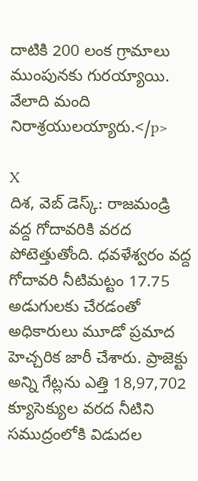దాటికి 200 లంక గ్రామాలు ముంపునకు గురయ్యాయి. వేలాది మంది నిరాశ్రయులయ్యారు.</p>

X
దిశ, వెబ్ డెస్క్: రాజమండ్రి వద్ద గోదావరికి వరద పోటెత్తుతోంది. ధవళేశ్వరం వద్ద గోదావరి నీటిమట్టం 17.75 అడుగులకు చేరడంతో అధికారులు మూడో ప్రమాద హెచ్చరిక జారీ చేశారు. ప్రాజెక్టు అన్ని గేట్లను ఎత్తి 18,97,702 క్యూసెక్యుల వరద నీటిని సముద్రంలోకి విడుదల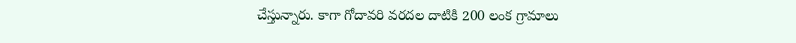చేస్తున్నారు. కాగా గోదావరి వరదల దాటికి 200 లంక గ్రామాలు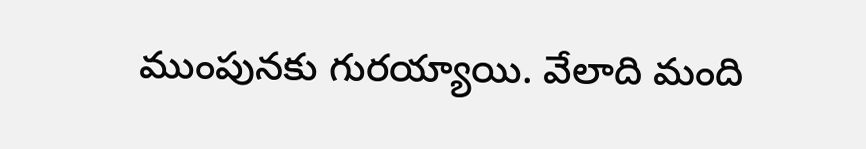ముంపునకు గురయ్యాయి. వేలాది మంది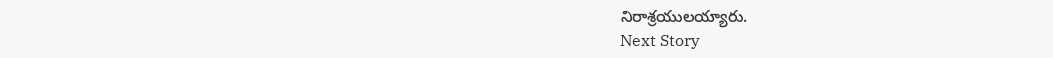నిరాశ్రయులయ్యారు.
Next Story